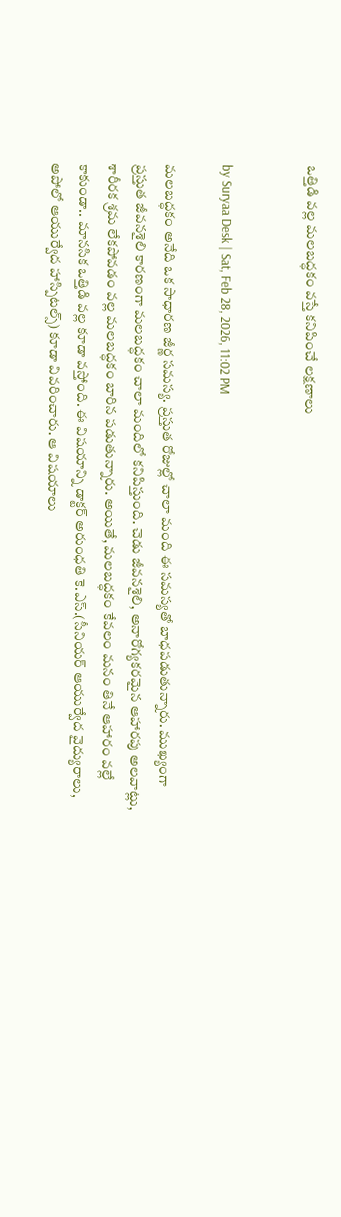ఒత్తిడి వల్ల మలబద్ధకం వస్తే కనిపించే లక్షణాలు


by Suryaa Desk | Sat, Feb 28, 2026, 11:02 PM

మలబద్ధకం అనేది ఒక సాధారణ జీర్ణ సమస్య. ప్రస్తుత రోజుల్లో చాలా మంది ఈ సమస్యతో బాధపడుతున్నారు. ముఖ్యంగా ప్రస్తుత జీవనశైలి కారణంగా మలబద్ధకం చాలా మందిలో కనిపిస్తుంది. చెడు జీవనశైలి, అనారోగ్యకరమైన ఆహారపు అలవాట్లు, శారీరక శ్రమ లేకపోవడం వల్ల మలబద్ధకం బారిన పడుతున్నారు. అయితే, మలబద్ధకం కేవలం మనం తినే ఆహారం వల్లే కాకుండా.. మానసిక ఒత్తిడి వల్ల కూడా వస్తోంది. ఈ విషయాన్ని డాక్టర్ అరుంధతి కె.ఎస్.(సీనియర్ ఆయుర్వేద వైద్యురాలు, అపోలో ఆయుర్వేద హాస్పిటల్స్) కూడా వివరించారు. ఆ విషయాలు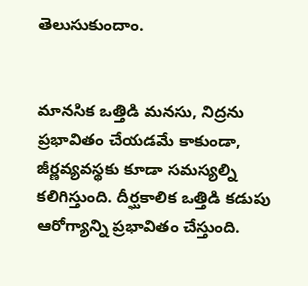తెలుసుకుందాం.


మానసిక ఒత్తిడి మనసు, నిద్రను ప్రభావితం చేయడమే కాకుండా, జీర్ణవ్యవస్థకు కూడా సమస్యల్ని కలిగిస్తుంది. దీర్ఘకాలిక ఒత్తిడి కడుపు ఆరోగ్యాన్ని ప్రభావితం చేస్తుంది.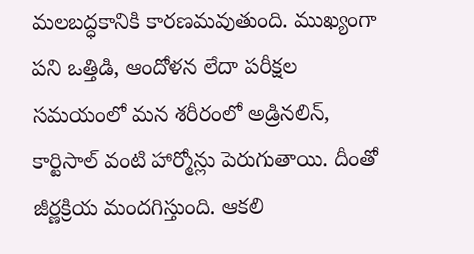మలబద్ధకానికి కారణమవుతుంది. ముఖ్యంగా పని ఒత్తిడి, ఆందోళన లేదా పరీక్షల సమయంలో మన శరీరంలో అడ్రినలిన్, కార్టిసాల్ వంటి హార్మోన్లు పెరుగుతాయి. దీంతో జీర్ణక్రియ మందగిస్తుంది. ఆకలి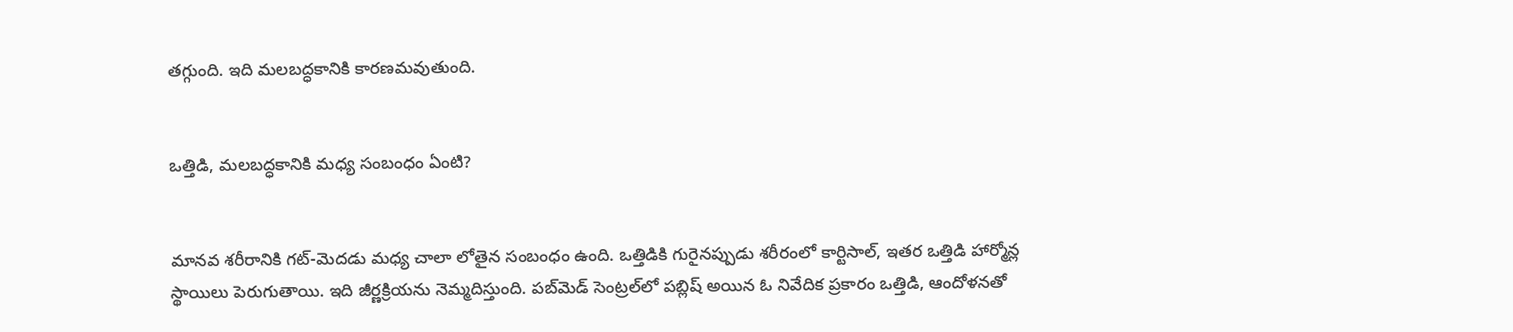తగ్గుంది. ఇది మలబద్ధకానికి కారణమవుతుంది.


ఒత్తిడి, మలబద్ధకానికి మధ్య సంబంధం ఏంటి?


మానవ శరీరానికి గట్-మెదడు మధ్య చాలా లోతైన సంబంధం ఉంది. ఒత్తిడికి గురైనప్పుడు శరీరంలో కార్టిసాల్, ఇతర ఒత్తిడి హార్మోన్ల స్థాయిలు పెరుగుతాయి. ఇది జీర్ణక్రియను నెమ్మదిస్తుంది. పబ్‌మెడ్ సెంట్రల్‌లో పబ్లిష్ అయిన ఓ నివేదిక ప్రకారం ఒత్తిడి, ఆందోళనతో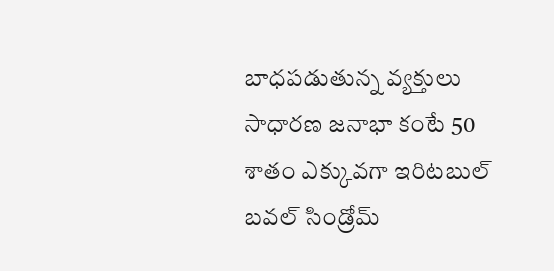బాధపడుతున్న వ్యక్తులు సాధారణ జనాభా కంటే 50 శాతం ఎక్కువగా ఇరిటబుల్ బవల్ సిండ్రోమ్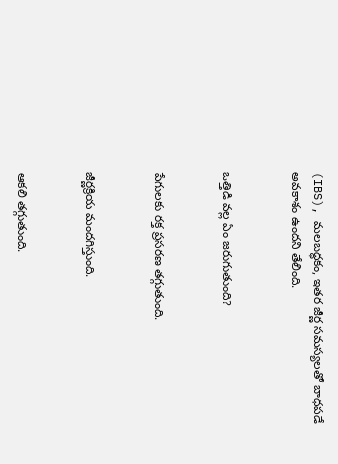(IBS), మలబద్ధకం, ఇతర జీర్ణ సమస్యలతో బాధపడే అవకాశం ఉందని తేలింది.


ఒత్తిడి వల్ల ఏం జరుగుతుంది?


పేగులకు రక్త ప్రసరణ తగ్గుతుంది.


జీర్ణక్రియ మందగిస్తుంది.


ఆకలి తగ్గుతుంది.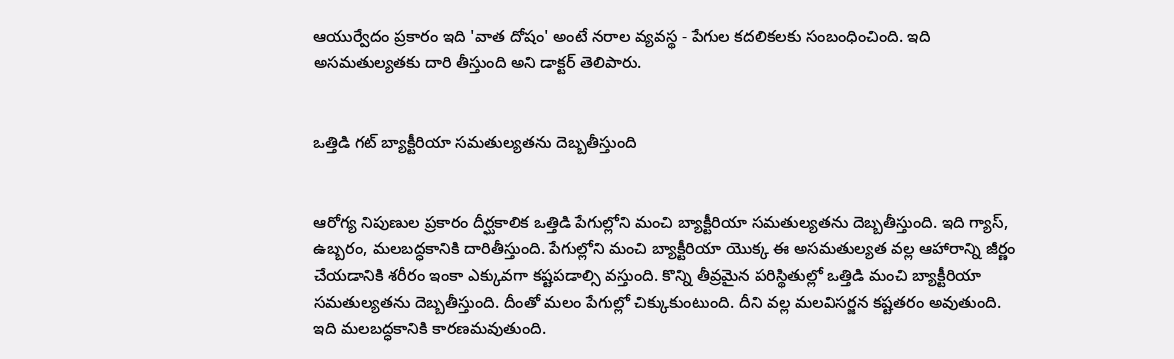ఆయుర్వేదం ప్రకారం ఇది 'వాత దోషం' అంటే నరాల వ్యవస్థ - పేగుల కదలికలకు సంబంధించింది. ఇది అసమతుల్యతకు దారి తీస్తుంది అని డాక్టర్ తెలిపారు.


ఒత్తిడి గట్ బ్యాక్టీరియా సమతుల్యతను దెబ్బతీస్తుంది


ఆరోగ్య నిపుణుల ప్రకారం దీర్ఘకాలిక ఒత్తిడి పేగుల్లోని మంచి బ్యాక్టీరియా సమతుల్యతను దెబ్బతీస్తుంది. ఇది గ్యాస్, ఉబ్బరం, మలబద్ధకానికి దారితీస్తుంది. పేగుల్లోని మంచి బ్యాక్టీరియా యొక్క ఈ అసమతుల్యత వల్ల ఆహారాన్ని జీర్ణం చేయడానికి శరీరం ఇంకా ఎక్కువగా కష్టపడాల్సి వస్తుంది. కొన్ని తీవ్రమైన పరిస్థితుల్లో ఒత్తిడి మంచి బ్యాక్టీరియా సమతుల్యతను దెబ్బతీస్తుంది. దీంతో మలం పేగుల్లో చిక్కుకుంటుంది. దీని వల్ల మలవిసర్జన కష్టతరం అవుతుంది. ఇది మలబద్ధకానికి కారణమవుతుంది.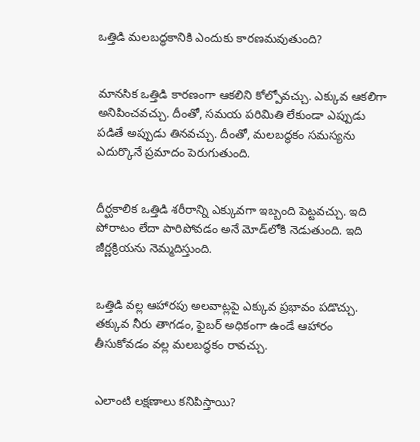ఒత్తిడి మలబద్ధకానికి ఎందుకు కారణమవుతుంది?


మానసిక ఒత్తిడి కారణంగా ఆకలిని కోల్పోవచ్చు. ఎక్కువ ఆకలిగా అనిపించవచ్చు. దీంతో, సమయ పరిమితి లేకుండా ఎప్పుడు పడితే అప్పుడు తినవచ్చు. దీంతో, మలబద్ధకం సమస్యను ఎదుర్కొనే ప్రమాదం పెరుగుతుంది.


దీర్ఘకాలిక ఒత్తిడి శరీరాన్ని ఎక్కువగా ఇబ్బంది పెట్టవచ్చు. ఇది పోరాటం లేదా పారిపోవడం అనే మోడ్‌లోకి నెడుతుంది. ఇది జీర్ణక్రియను నెమ్మదిస్తుంది.


ఒత్తిడి వల్ల ఆహారపు అలవాట్లపై ఎక్కువ ప్రభావం పడొచ్చు. తక్కువ నీరు తాగడం, ఫైబర్ అధికంగా ఉండే ఆహారం తీసుకోవడం వల్ల మలబద్ధకం రావచ్చు.


ఎలాంటి లక్షణాలు కనిపిస్తాయి?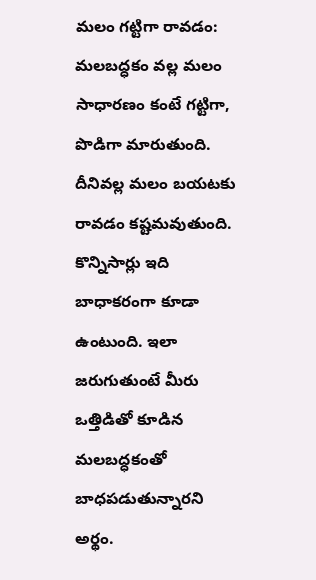మలం గట్టిగా రావడం: మలబద్ధకం వల్ల మలం సాధారణం కంటే గట్టిగా, పొడిగా మారుతుంది. దీనివల్ల మలం బయటకు రావడం కష్టమవుతుంది. కొన్నిసార్లు ఇది బాధాకరంగా కూడా ఉంటుంది. ఇలా జరుగుతుంటే మీరు ఒత్తిడితో కూడిన మలబద్ధకంతో బాధపడుతున్నారని అర్థం.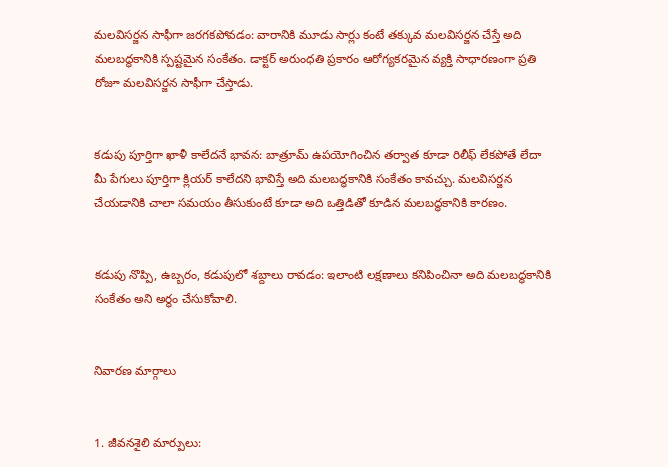మలవిసర్జన సాఫీగా జరగకపోవడం: వారానికి మూడు సార్లు కంటే తక్కువ మలవిసర్జన చేస్తే అది మలబద్ధకానికి స్పష్టమైన సంకేతం. డాక్టర్ అరుంధతి ప్రకారం ఆరోగ్యకరమైన వ్యక్తి సాధారణంగా ప్రతి రోజూ మలవిసర్జన సాఫీగా చేస్తాడు.


కడుపు పూర్తిగా ఖాళీ కాలేదనే భావన: బాత్రూమ్ ఉపయోగించిన తర్వాత కూడా రిలీఫ్ లేకపోతే లేదా మీ పేగులు పూర్తిగా క్లియర్ కాలేదని భావిస్తే అది మలబద్ధకానికి సంకేతం కావచ్చు. మలవిసర్జన చేయడానికి చాలా సమయం తీసుకుంటే కూడా అది ఒత్తిడితో కూడిన మలబద్ధకానికి కారణం.


కడుపు నొప్పి, ఉబ్బరం, కడుపులో శబ్దాలు రావడం: ఇలాంటి లక్షణాలు కనిపించినా అది మలబద్ధకానికి సంకేతం అని అర్థం చేసుకోవాలి.


నివారణ మార్గాలు


1. జీవనశైలి మార్పులు: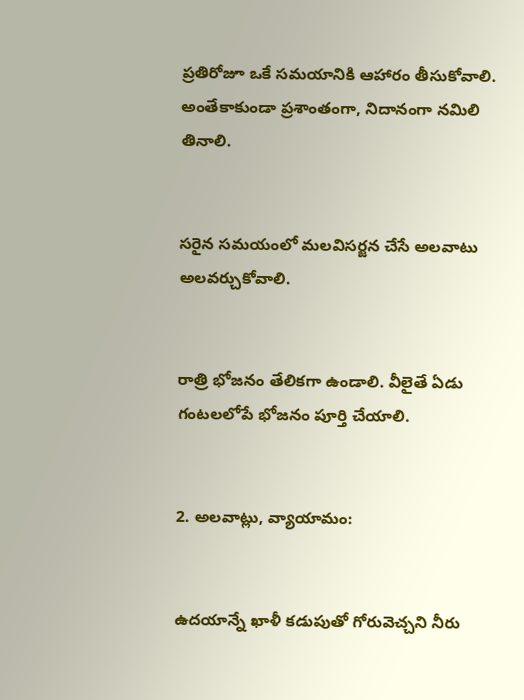ప్రతిరోజూ ఒకే సమయానికి ఆహారం తీసుకోవాలి. అంతేకాకుండా ప్రశాంతంగా, నిదానంగా నమిలి తినాలి.


సరైన సమయంలో మలవిసర్జన చేసే అలవాటు అలవర్చుకోవాలి.


రాత్రి భోజనం తేలికగా ఉండాలి. వీలైతే ఏడు గంటలలోపే భోజనం పూర్తి చేయాలి.


2. అలవాట్లు, వ్యాయామం:


ఉదయాన్నే ఖాళీ కడుపుతో గోరువెచ్చని నీరు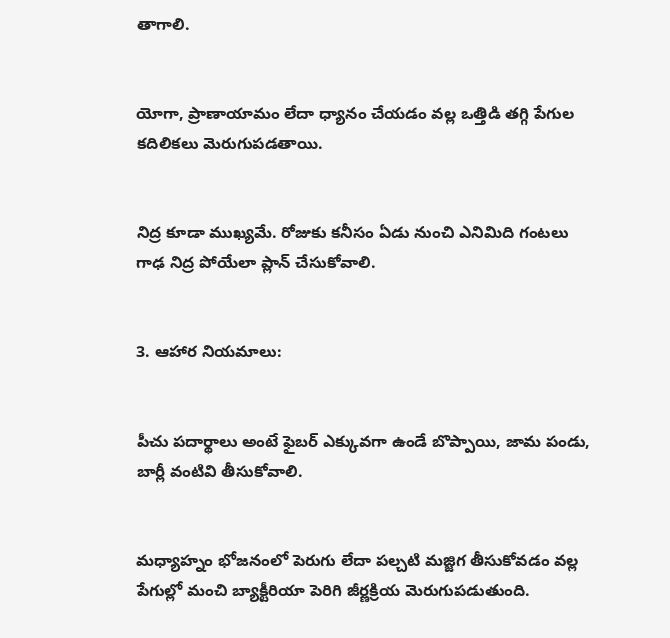తాగాలి.


యోగా, ప్రాణాయామం లేదా ధ్యానం చేయడం వల్ల ఒత్తిడి తగ్గి పేగుల కదిలికలు మెరుగుపడతాయి.


నిద్ర కూడా ముఖ్యమే. రోజుకు కనీసం ఏడు నుంచి ఎనిమిది గంటలు గాఢ నిద్ర పోయేలా ప్లాన్ చేసుకోవాలి.


3. ఆహార నియమాలు:


పీచు పదార్థాలు అంటే ఫైబర్ ఎక్కువగా ఉండే బొప్పాయి, జామ పండు, బార్లీ వంటివి తీసుకోవాలి.


మధ్యాహ్నం భోజనంలో పెరుగు లేదా పల్చటి మజ్జిగ తీసుకోవడం వల్ల పేగుల్లో మంచి బ్యాక్టీరియా పెరిగి జీర్ణక్రియ మెరుగుపడుతుంది.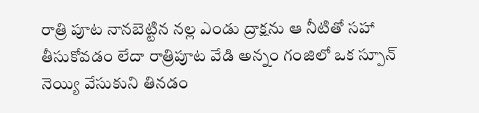రాత్రి పూట నానబెట్టిన నల్ల ఎండు ద్రాక్షను ఆ నీటితో సహా తీసుకోవడం లేదా రాత్రిపూట వేడి అన్నం గంజిలో ఒక స్పూన్ నెయ్యి వేసుకుని తినడం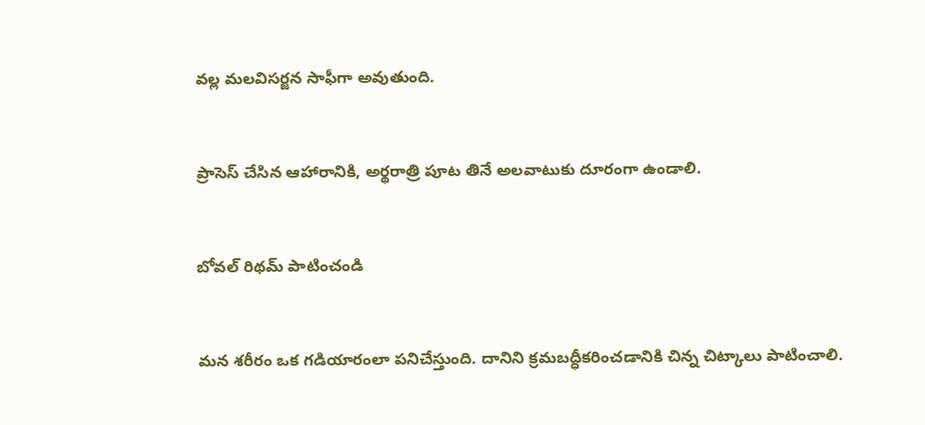వల్ల మలవిసర్జన సాఫీగా అవుతుంది.


ప్రాసెస్ చేసిన ఆహారానికి, అర్థరాత్రి పూట తినే అలవాటుకు దూరంగా ఉండాలి.


బోవల్ రిథమ్ పాటించండి


మన శరీరం ఒక గడియారంలా పనిచేస్తుంది. దానిని క్రమబద్ధీకరించడానికి చిన్న చిట్కాలు పాటించాలి.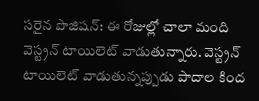సరైన పొజిషన్: ఈ రోజుల్లో చాలా మంది వెస్ట్రన్ టాయిలెట్ వాడుతున్నారు. వెస్ట్రన్ టాయిలెట్ వాడుతున్నప్పుడు పాదాల కింద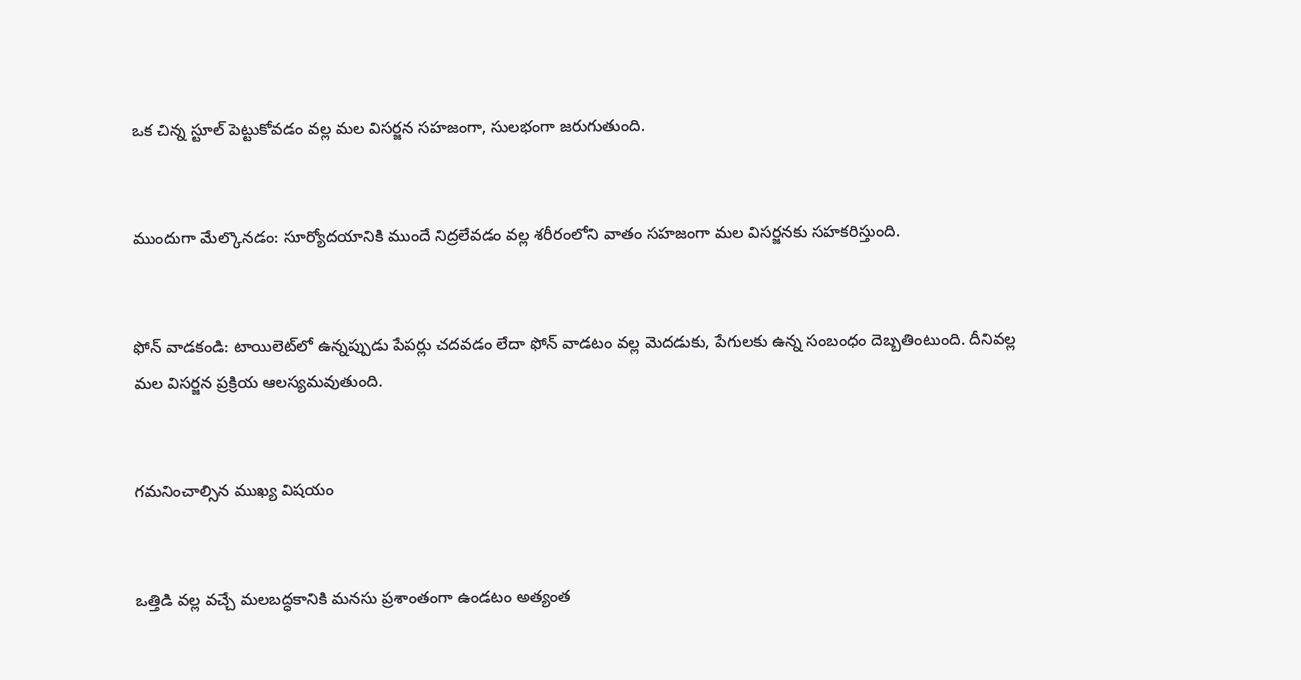ఒక చిన్న స్టూల్ పెట్టుకోవడం వల్ల మల విసర్జన సహజంగా, సులభంగా జరుగుతుంది.


ముందుగా మేల్కొనడం: సూర్యోదయానికి ముందే నిద్రలేవడం వల్ల శరీరంలోని వాతం సహజంగా మల విసర్జనకు సహకరిస్తుంది.


ఫోన్ వాడకండి: టాయిలెట్‌లో ఉన్నప్పుడు పేపర్లు చదవడం లేదా ఫోన్ వాడటం వల్ల మెదడుకు, పేగులకు ఉన్న సంబంధం దెబ్బతింటుంది. దీనివల్ల మల విసర్జన ప్రక్రియ ఆలస్యమవుతుంది.


గమనించాల్సిన ముఖ్య విషయం


ఒత్తిడి వల్ల వచ్చే మలబద్ధకానికి మనసు ప్రశాంతంగా ఉండటం అత్యంత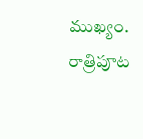ముఖ్యం. రాత్రిపూట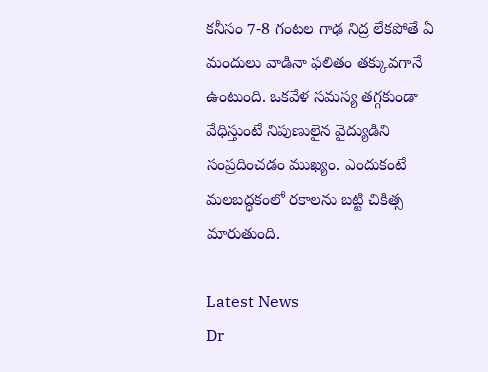కనీసం 7-8 గంటల గాఢ నిద్ర లేకపోతే ఏ మందులు వాడినా ఫలితం తక్కువగానే ఉంటుంది. ఒకవేళ సమస్య తగ్గకుండా వేధిస్తుంటే నిపుణులైన వైద్యుడిని సంప్రదించడం ముఖ్యం. ఎందుకంటే మలబద్ధకంలో రకాలను బట్టి చికిత్స మారుతుంది.

Latest News
Dr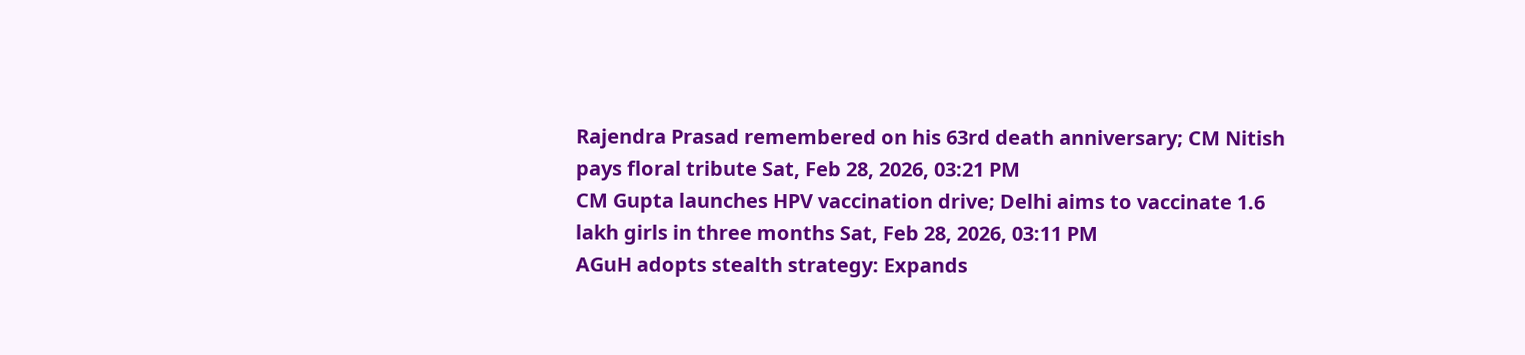Rajendra Prasad remembered on his 63rd death anniversary; CM Nitish pays floral tribute Sat, Feb 28, 2026, 03:21 PM
CM Gupta launches HPV vaccination drive; Delhi aims to vaccinate 1.6 lakh girls in three months Sat, Feb 28, 2026, 03:11 PM
AGuH adopts stealth strategy: Expands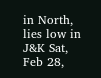in North, lies low in J&K Sat, Feb 28,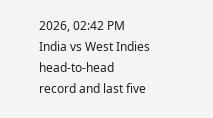2026, 02:42 PM
India vs West Indies head-to-head record and last five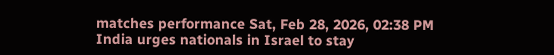matches performance Sat, Feb 28, 2026, 02:38 PM
India urges nationals in Israel to stay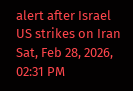alert after Israel US strikes on Iran Sat, Feb 28, 2026, 02:31 PM